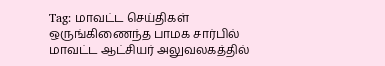Tag: மாவட்ட செய்திகள்
ஒருங்கிணைந்த பாமக சார்பில் மாவட்ட ஆட்சியர் அலுவலகத்தில்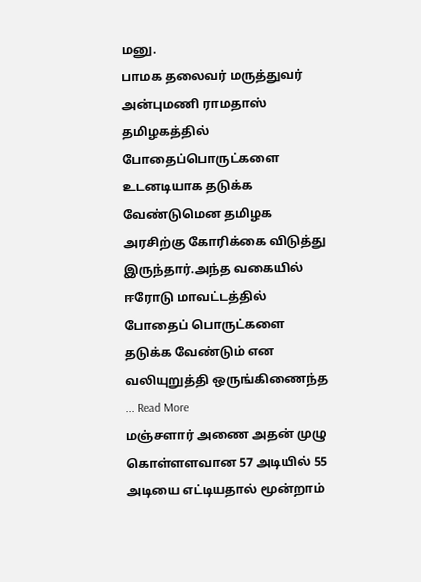மனு.
பாமக தலைவர் மருத்துவர் அன்புமணி ராமதாஸ் தமிழகத்தில் போதைப்பொருட்களை உடனடியாக தடுக்க வேண்டுமென தமிழக அரசிற்கு கோரிக்கை விடுத்து இருந்தார்.அந்த வகையில் ஈரோடு மாவட்டத்தில் போதைப் பொருட்களை தடுக்க வேண்டும் என வலியுறுத்தி ஒருங்கிணைந்த ... Read More
மஞ்சளார் அணை அதன் முழு கொள்ளளவான 57 அடியில் 55 அடியை எட்டியதால் மூன்றாம்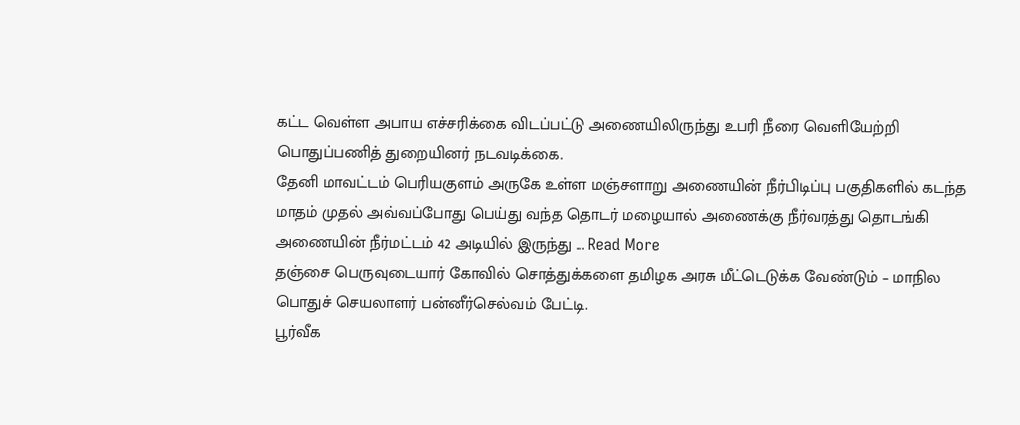கட்ட வெள்ள அபாய எச்சரிக்கை விடப்பட்டு அணையிலிருந்து உபரி நீரை வெளியேற்றி பொதுப்பணித் துறையினர் நடவடிக்கை.
தேனி மாவட்டம் பெரியகுளம் அருகே உள்ள மஞ்சளாறு அணையின் நீர்பிடிப்பு பகுதிகளில் கடந்த மாதம் முதல் அவ்வப்போது பெய்து வந்த தொடர் மழையால் அணைக்கு நீர்வரத்து தொடங்கி அணையின் நீர்மட்டம் 42 அடியில் இருந்து ... Read More
தஞ்சை பெருவுடையார் கோவில் சொத்துக்களை தமிழக அரசு மீட்டெடுக்க வேண்டும் – மாநில பொதுச் செயலாளர் பன்னீர்செல்வம் பேட்டி.
பூர்வீக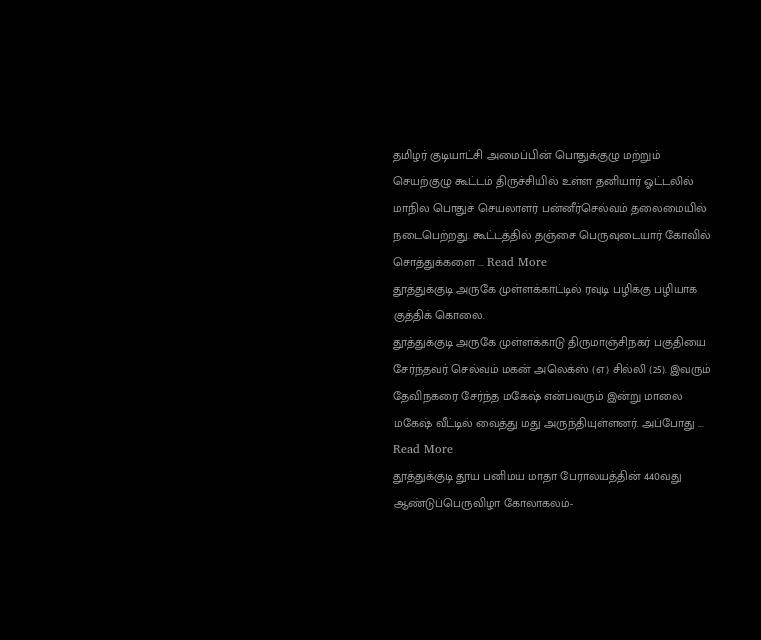தமிழர் குடியாட்சி அமைப்பின் பொதுக்குழு மற்றும் செயற்குழு கூட்டம் திருச்சியில் உள்ள தனியார் ஓட்டலில் மாநில பொதுச் செயலாளர் பன்னீர்செல்வம் தலைமையில் நடைபெற்றது. கூட்டத்தில் தஞ்சை பெருவுடையார் கோவில் சொத்துக்களை ... Read More
தூத்துக்குடி அருகே முள்ளக்காட்டில் ரவுடி பழிக்கு பழியாக குத்திக் கொலை.
தூத்துக்குடி அருகே முள்ளக்காடு திருமாஞ்சிநகர் பகுதியை சேர்ந்தவர் செல்வம் மகன் அலெக்ஸ் (எ) சில்லி (25). இவரும் தேவிநகரை சேர்ந்த மகேஷ் என்பவரும் இன்று மாலை மகேஷ் வீட்டில் வைத்து மது அருந்தியுள்ளனர். அப்போது ... Read More
தூத்துக்குடி தூய பனிமய மாதா பேராலயத்தின் 440வது ஆண்டுப்பெருவிழா கோலாகலம்-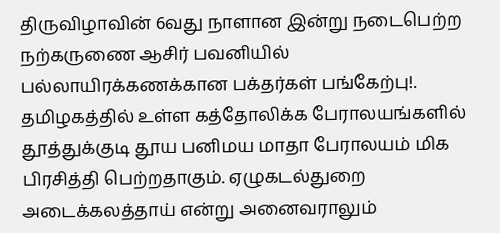திருவிழாவின் 6வது நாளான இன்று நடைபெற்ற நற்கருணை ஆசிர் பவனியில் பல்லாயிரக்கணக்கான பக்தர்கள் பங்கேற்பு!.
தமிழகத்தில் உள்ள கத்தோலிக்க பேராலயங்களில் தூத்துக்குடி தூய பனிமய மாதா பேராலயம் மிக பிரசித்தி பெற்றதாகும். ஏழுகடல்துறை அடைக்கலத்தாய் என்று அனைவராலும்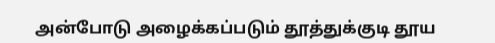அன்போடு அழைக்கப்படும் தூத்துக்குடி தூய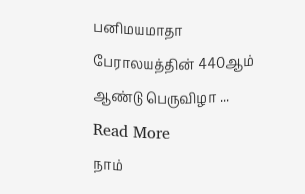பனிமயமாதா பேராலயத்தின் 440ஆம் ஆண்டு பெருவிழா ... Read More
நாம்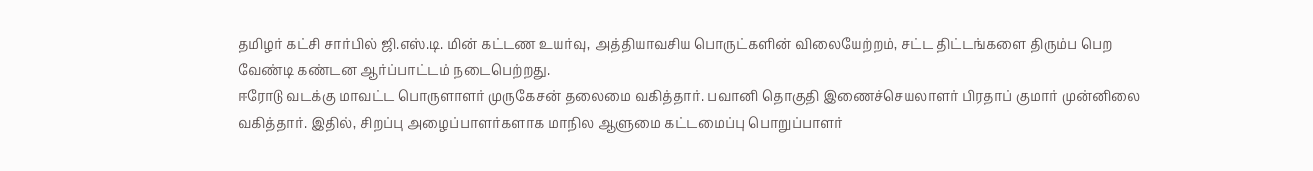தமிழர் கட்சி சார்பில் ஜி.எஸ்.டி. மின் கட்டண உயர்வு, அத்தியாவசிய பொருட்களின் விலையேற்றம், சட்ட திட்டங்களை திரும்ப பெற வேண்டி கண்டன ஆர்ப்பாட்டம் நடைபெற்றது.
ஈரோடு வடக்கு மாவட்ட பொருளாளர் முருகேசன் தலைமை வகித்தார். பவானி தொகுதி இணைச்செயலாளர் பிரதாப் குமார் முன்னிலை வகித்தார். இதில், சிறப்பு அழைப்பாளர்களாக மாநில ஆளுமை கட்டமைப்பு பொறுப்பாளர்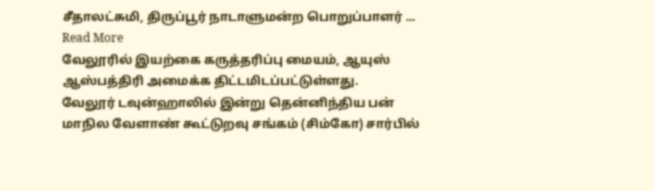சீதாலட்சுமி, திருப்பூர் நாடாளுமன்ற பொறுப்பாளர் ... Read More
வேலூரில் இயற்கை கருத்தரிப்பு மையம், ஆயுஸ் ஆஸ்பத்திரி அமைக்க திட்டமிடப்பட்டுள்ளது.
வேலூர் டவுன்ஹாலில் இன்று தென்னிந்திய பன் மாநில வேளாண் கூட்டுறவு சங்கம் (சிம்கோ) சார்பில்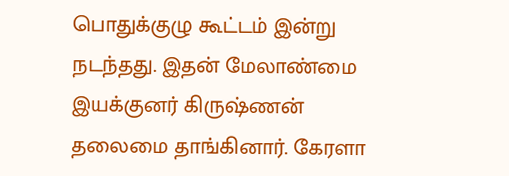பொதுக்குழு கூட்டம் இன்று நடந்தது. இதன் மேலாண்மை இயக்குனர் கிருஷ்ணன் தலைமை தாங்கினார். கேரளா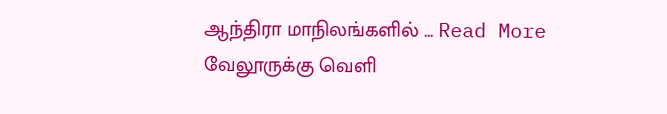ஆந்திரா மாநிலங்களில் ... Read More
வேலூருக்கு வெளி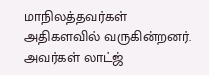மாநிலத்தவர்கள் அதிகளவில் வருகின்றனர். அவர்கள் லாட்ஜ்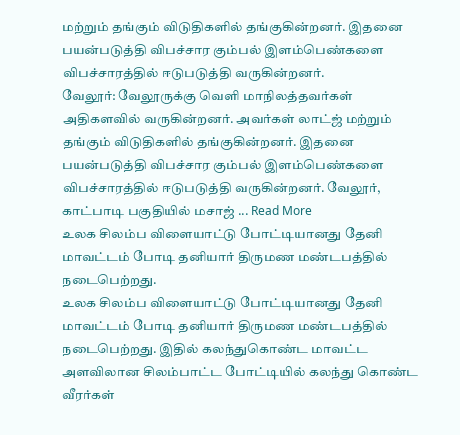மற்றும் தங்கும் விடுதிகளில் தங்குகின்றனர். இதனை பயன்படுத்தி விபச்சார கும்பல் இளம்பெண்களை விபச்சாரத்தில் ஈடுபடுத்தி வருகின்றனர்.
வேலூர்: வேலூருக்கு வெளி மாநிலத்தவர்கள் அதிகளவில் வருகின்றனர். அவர்கள் லாட்ஜ் மற்றும் தங்கும் விடுதிகளில் தங்குகின்றனர். இதனை பயன்படுத்தி விபச்சார கும்பல் இளம்பெண்களை விபச்சாரத்தில் ஈடுபடுத்தி வருகின்றனர். வேலூர், காட்பாடி பகுதியில் மசாஜ் ... Read More
உலக சிலம்ப விளையாட்டு போட்டியானது தேனி மாவட்டம் போடி தனியார் திருமண மண்டபத்தில் நடைபெற்றது.
உலக சிலம்ப விளையாட்டு போட்டியானது தேனி மாவட்டம் போடி தனியார் திருமண மண்டபத்தில் நடைபெற்றது. இதில் கலந்துகொண்ட மாவட்ட அளவிலான சிலம்பாட்ட போட்டியில் கலந்து கொண்ட வீரர்கள்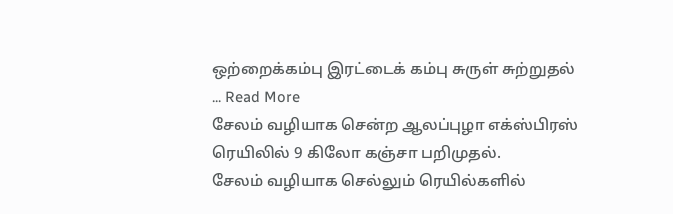ஒற்றைக்கம்பு இரட்டைக் கம்பு சுருள் சுற்றுதல் ... Read More
சேலம் வழியாக சென்ற ஆலப்புழா எக்ஸ்பிரஸ் ரெயிலில் 9 கிலோ கஞ்சா பறிமுதல்.
சேலம் வழியாக செல்லும் ரெயில்களில்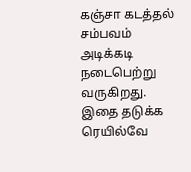கஞ்சா கடத்தல் சம்பவம் அடிக்கடி நடைபெற்று வருகிறது. இதை தடுக்க ரெயில்வே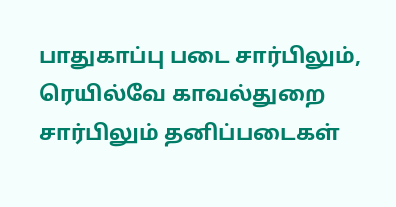பாதுகாப்பு படை சார்பிலும், ரெயில்வே காவல்துறை சார்பிலும் தனிப்படைகள்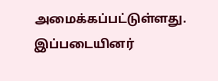அமைக்கப்பட்டுள்ளது. இப்படையினர்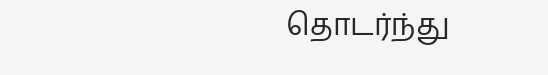தொடர்ந்து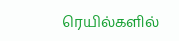ரெயில்களில்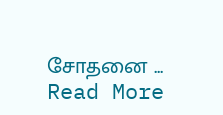சோதனை ... Read More